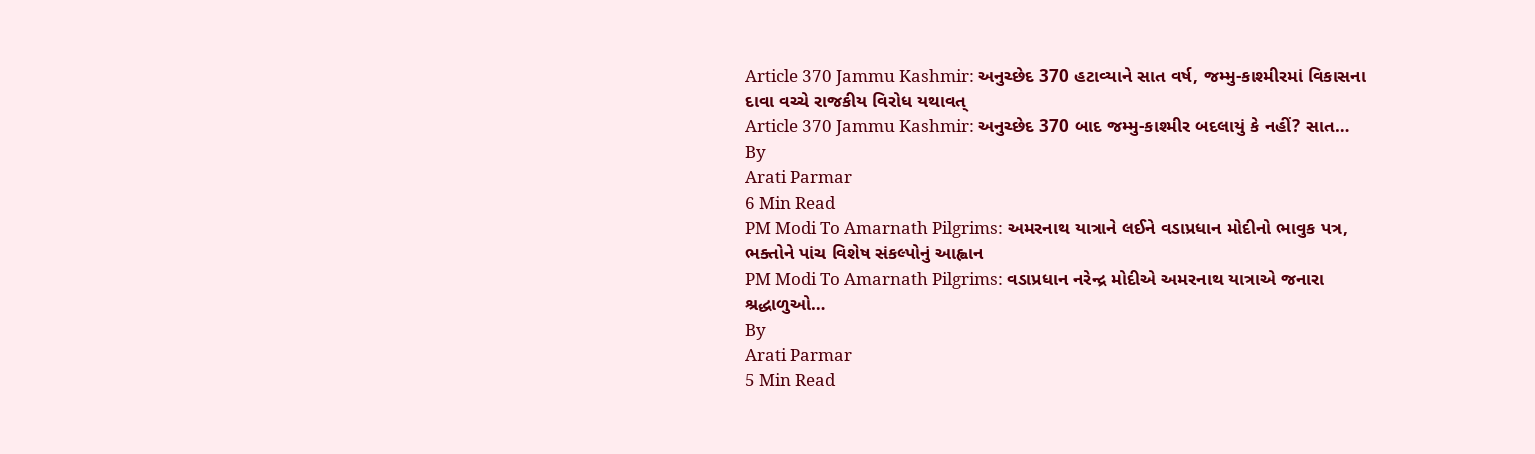Article 370 Jammu Kashmir: અનુચ્છેદ 370 હટાવ્યાને સાત વર્ષ, જમ્મુ-કાશ્મીરમાં વિકાસના દાવા વચ્ચે રાજકીય વિરોધ યથાવત્
Article 370 Jammu Kashmir: અનુચ્છેદ 370 બાદ જમ્મુ-કાશ્મીર બદલાયું કે નહીં? સાત…
By
Arati Parmar
6 Min Read
PM Modi To Amarnath Pilgrims: અમરનાથ યાત્રાને લઈને વડાપ્રધાન મોદીનો ભાવુક પત્ર, ભક્તોને પાંચ વિશેષ સંકલ્પોનું આહ્વાન
PM Modi To Amarnath Pilgrims: વડાપ્રધાન નરેન્દ્ર મોદીએ અમરનાથ યાત્રાએ જનારા શ્રદ્ધાળુઓ…
By
Arati Parmar
5 Min Read